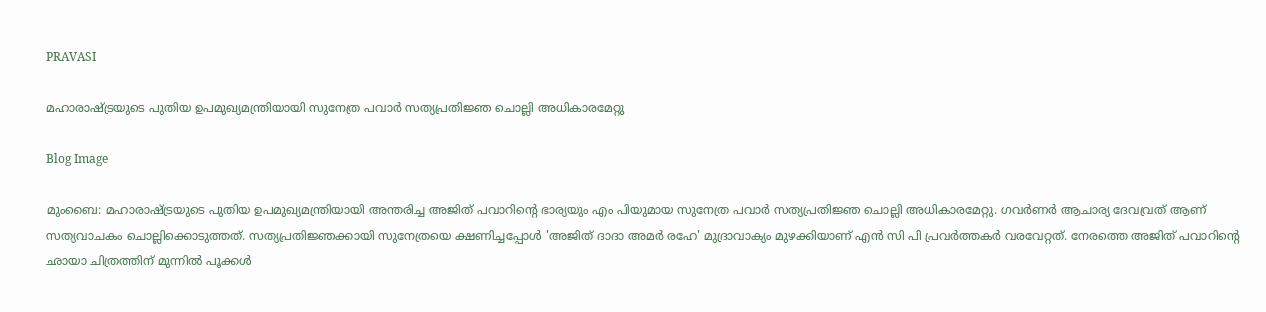PRAVASI

മഹാരാഷ്ട്രയുടെ പുതിയ ഉപമുഖ്യമന്ത്രിയായി സുനേത്ര പവാർ സത്യപ്രതിജ്ഞ ചൊല്ലി അധികാരമേറ്റു

Blog Image

മുംബൈ: മഹാരാഷ്ട്രയുടെ പുതിയ ഉപമുഖ്യമന്ത്രിയായി അന്തരിച്ച അജിത് പവാറിന്‍റെ ഭാര്യയും എം പിയുമായ സുനേത്ര പവാർ സത്യപ്രതിജ്ഞ ചൊല്ലി അധികാരമേറ്റു. ഗവർണർ ആചാര്യ ദേവവ്രത് ആണ് സത്യവാചകം ചൊല്ലിക്കൊടുത്തത്. സത്യപ്രതിജ്ഞക്കായി സുനേത്രയെ ക്ഷണിച്ചപ്പോൾ 'അജിത് ദാദാ അമർ രഹേ' മുദ്രാവാക്യം മുഴക്കിയാണ് എൻ സി പി പ്രവർത്തകർ വരവേറ്റത്. നേരത്തെ അജിത് പവാറിന്‍റെ ഛായാ ചിത്രത്തിന് മുന്നിൽ പൂക്കൾ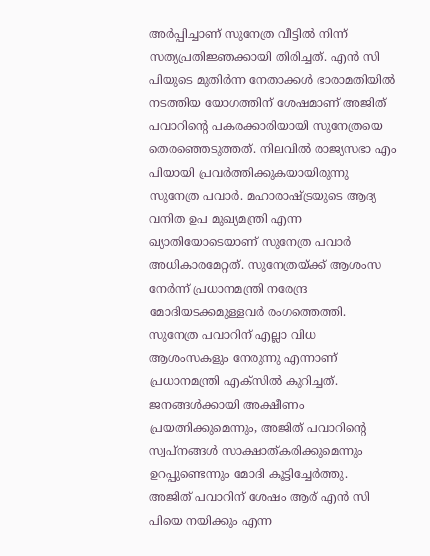അർപ്പിച്ചാണ് സുനേത്ര വീട്ടിൽ നിന്ന് സത്യപ്രതിജ്ഞക്കായി തിരിച്ചത്. എൻ സി പിയുടെ മുതിർന്ന നേതാക്കൾ ഭാരാമതിയിൽ നടത്തിയ യോഗത്തിന് ശേഷമാണ് അജിത് പവാറിന്‍റെ പകരക്കാരിയായി സുനേത്രയെ തെരഞ്ഞെടുത്തത്. നിലവിൽ രാജ്യസഭാ എം പിയായി പ്രവർത്തിക്കുകയായിരുന്നു സുനേത്ര പവാർ. മഹാരാഷ്ട്രയുടെ ആദ്യ വനിത ഉപ മുഖ്യമന്ത്രി എന്ന ഖ്യാതിയോടെയാണ് സുനേത്ര പവാർ അധികാരമേറ്റത്. സുനേത്രയ്ക്ക് ആശംസ നേർന്ന് പ്രധാനമന്ത്രി നരേന്ദ്ര മോദിയടക്കമുള്ളവർ രംഗത്തെത്തി. സുനേത്ര പവാറിന് എല്ലാ വിധ ആശംസകളും നേരുന്നു എന്നാണ് പ്രധാനമന്ത്രി എക്സിൽ കുറിച്ചത്. ജനങ്ങൾക്കായി അക്ഷീണം പ്രയത്നിക്കുമെന്നും, അജിത് പവാറിന്റെ സ്വപ്നങ്ങൾ സാക്ഷാത്കരിക്കുമെന്നും ഉറപ്പുണ്ടെന്നും മോദി കൂട്ടിച്ചേർത്തു.
അജിത് പവാറിന് ശേഷം ആര് എൻ സി പിയെ നയിക്കും എന്ന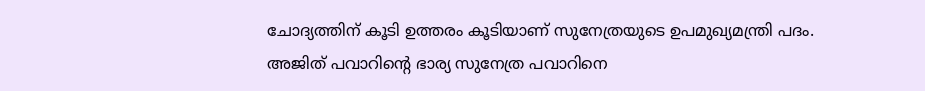ചോദ്യത്തിന് കൂടി ഉത്തരം കൂടിയാണ് സുനേത്രയുടെ ഉപമുഖ്യമന്ത്രി പദം. അജിത് പവാറിൻ്റെ ഭാര്യ സുനേത്ര പവാറിനെ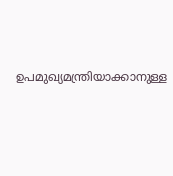ഉപമുഖ്യമന്ത്രിയാക്കാനുള്ള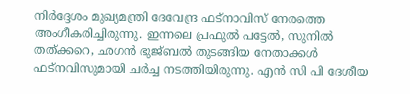നിർദ്ദേശം മുഖ്യമന്ത്രി ദേവേന്ദ്ര ഫട്നാവിസ് നേരത്തെ അംഗീകരിച്ചിരുന്നു. ഇന്നലെ പ്രഫുൽ പട്ടേൽ, സുനിൽ തത്ക്കറെ, ഛഗൻ ഭുജ്ബൽ തുടങ്ങിയ നേതാക്കൾ ഫട്നവിസുമായി ചർച്ച നടത്തിയിരുന്നു. എൻ സി പി ദേശീയ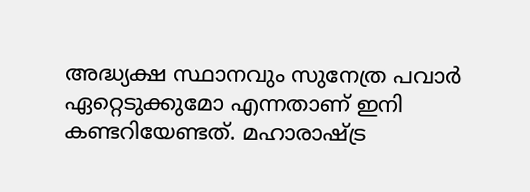അദ്ധ്യക്ഷ സ്ഥാനവും സുനേത്ര പവാർ ഏറ്റെടുക്കുമോ എന്നതാണ് ഇനി കണ്ടറിയേണ്ടത്. മഹാരാഷ്ട്ര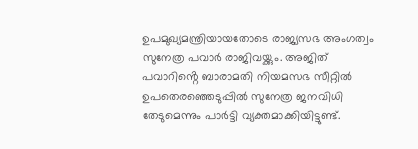ഉപമുഖ്യമന്ത്രിയായതോടെ രാജ്യസഭ അംഗത്വം സുനേത്ര പവാർ രാജിവയ്ക്കും. അജിത് പവാറിൻ്റെ ബാരാമതി നിയമസഭ സീറ്റിൽ ഉപതെരഞ്ഞെടുപ്പിൽ സുനേത്ര ജനവിധി തേടുമെന്നും പാർട്ടി വ്യക്തമാക്കിയിട്ടുണ്ട്.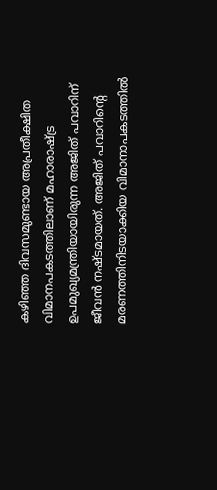കഴിഞ്ഞ ദിവസമുണ്ടായ അപ്രതീക്ഷിത വിമാനപകടത്തിലാണ് മഹാരാഷ്ട്ര ഉപമുഖ്യമന്ത്രിയായിരുന്ന അജിത് പവാറിന് ജീവൻ നഷ്ടമായത്. അജിത് പവാറിന്റെ മരണത്തിനിടയാക്കിയ വിമാനാപകടത്തിൽ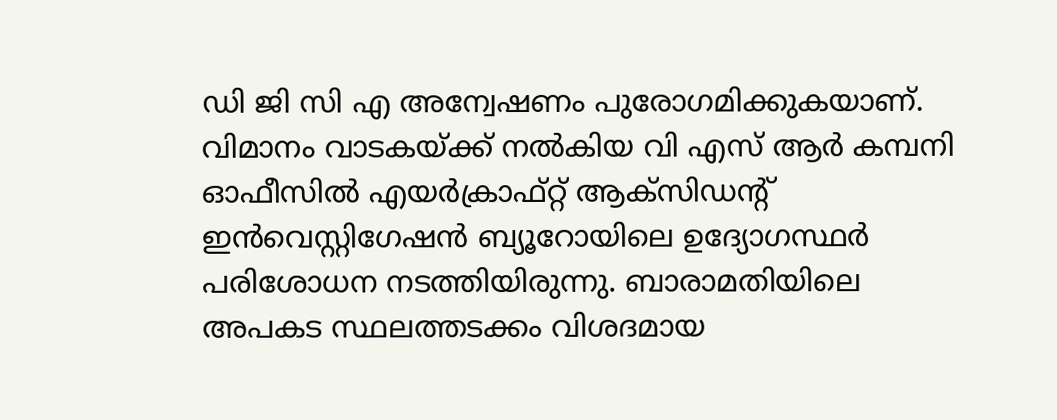ഡി ജി സി എ അന്വേഷണം പുരോഗമിക്കുകയാണ്. വിമാനം വാടകയ്ക്ക് നൽകിയ വി എസ് ആർ കമ്പനി ഓഫീസിൽ എയർക്രാഫ്റ്റ് ആക്സിഡന്‍റ് ഇൻവെസ്റ്റിഗേഷൻ ബ്യൂറോയിലെ ഉദ്യോഗസ്ഥർ പരിശോധന നടത്തിയിരുന്നു. ബാരാമതിയിലെ അപകട സ്ഥലത്തടക്കം വിശദമായ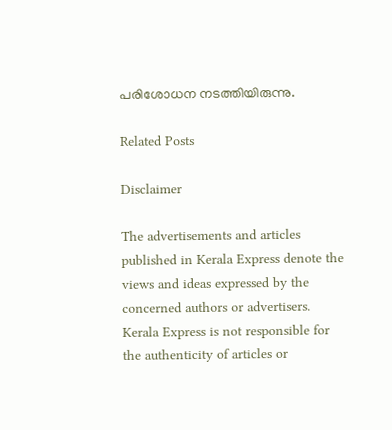പരിശോധന നടത്തിയിരുന്നു.

Related Posts

Disclaimer

The advertisements and articles published in Kerala Express denote the views and ideas expressed by the concerned authors or advertisers. Kerala Express is not responsible for the authenticity of articles or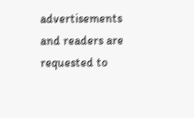advertisements and readers are requested to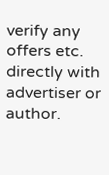verify any offers etc. directly with advertiser or author.